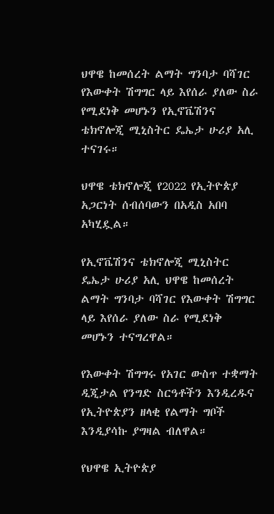ህዋዌ ከመሰረት ልማት ግንባታ ባሻገር የእውቀት ሽግግር ላይ እየሰራ ያለው ስራ የሚደነቅ መሆኑን የኢኖቬሽንና ቴክኖሎጂ ሚኒስትር ዴኤታ ሁሪያ አሊ ተናገሩ።

ህዋዌ ቴክኖሎጂ የ2022 የኢትዮጵያ አጋርነት ሰብሰባውን በአዲስ አበባ አካሂዷል።

የኢኖቬሽንና ቴክኖሎጂ ሚኒስትር ዴኤታ ሁሪያ አሊ ህዋዌ ከመሰረት ልማት ግንባታ ባሻገር የእውቀት ሽግግር ላይ እየሰራ ያለው ስራ የሚደነቅ መሆኑን ተናግረዋል።

የእውቀት ሽግግሩ የአገር ውስጥ ተቋማት ዲጂታል የንግድ ስርዓቶችን እንዲረዱና የኢትዮጵያን ዘላቂ የልማት ግቦች እንዲያሳኩ ያግዛል ብለዋል።

የህዋዌ ኢትዮጵያ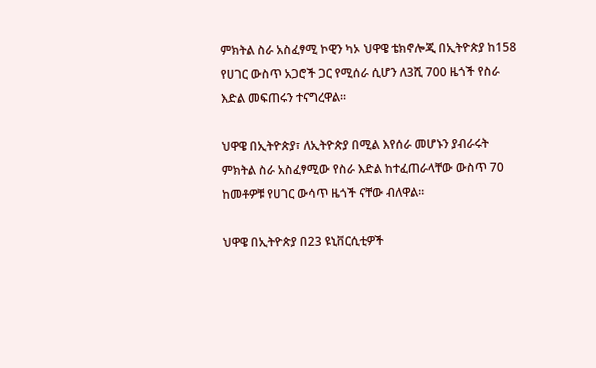ምክትል ስራ አስፈፃሚ ኮዊን ካኦ ህዋዌ ቴክኖሎጂ በኢትዮጵያ ከ158 የሀገር ውስጥ አጋሮች ጋር የሚሰራ ሲሆን ለ3ሺ 700 ዜጎች የስራ እድል መፍጠሩን ተናግረዋል።

ህዋዌ በኢትዮጵያ፣ ለኢትዮጵያ በሚል እየሰራ መሆኑን ያብራሩት ምክትል ስራ አስፈፃሚው የስራ እድል ከተፈጠራላቸው ውስጥ 70 ከመቶዎቹ የሀገር ውሳጥ ዜጎች ናቸው ብለዋል።

ህዋዌ በኢትዮጵያ በ23 ዩኒቨርሲቲዎች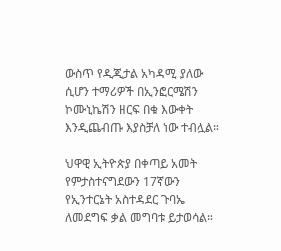ውስጥ የዲጂታል አካዳሚ ያለው ሲሆን ተማሪዎች በኢንፎርሜሽን ኮሙኒኬሽን ዘርፍ በቁ እውቀት እንዲጨብጡ እያስቻለ ነው ተብሏል።

ህዋዊ ኢትዮጵያ በቀጣይ አመት የምታስተናግደውን 17ኛውን የኢንተርኔት አስተዳደር ጉባኤ ለመደግፍ ቃል መግባቱ ይታወሳል።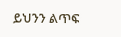ይህንን ልጥፍ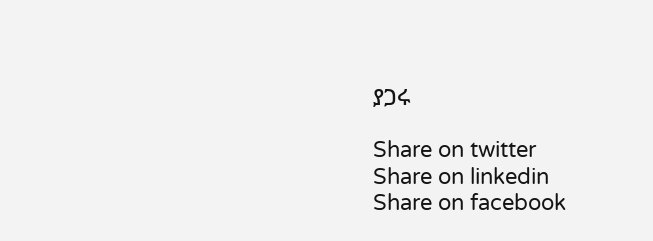ያጋሩ

Share on twitter
Share on linkedin
Share on facebook